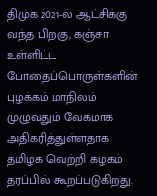திமுக 2021-ல் ஆட்சிக்கு வந்த பிறகு, கஞ்சா உள்ளிட்ட போதைப்பொருள்களின் புழக்கம் மாநிலம் முழுவதும் வேகமாக அதிகரித்துள்ளதாக தமிழக வெற்றி கழகம் தரப்பில் கூறப்படுகிறது.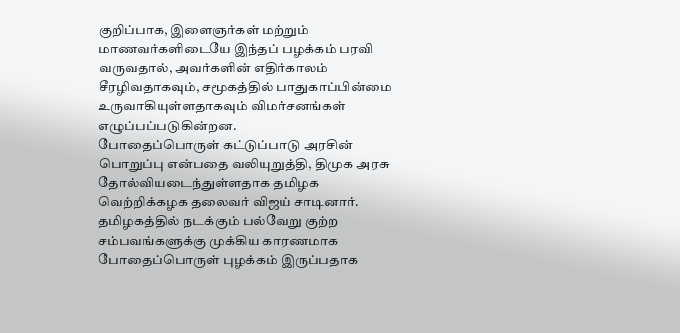குறிப்பாக, இளைஞர்கள் மற்றும் மாணவர்களிடையே இந்தப் பழக்கம் பரவி வருவதால், அவர்களின் எதிர்காலம் சீரழிவதாகவும், சமூகத்தில் பாதுகாப்பின்மை உருவாகியுள்ளதாகவும் விமர்சனங்கள் எழுப்பப்படுகின்றன.
போதைப்பொருள் கட்டுப்பாடு அரசின் பொறுப்பு என்பதை வலியுறுத்தி, திமுக அரசு தோல்வியடைந்துள்ளதாக தமிழக வெற்றிக்கழக தலைவர் விஜய் சாடினார். தமிழகத்தில் நடக்கும் பல்வேறு குற்ற சம்பவங்களுக்கு முக்கிய காரணமாக போதைப்பொருள் புழக்கம் இருப்பதாக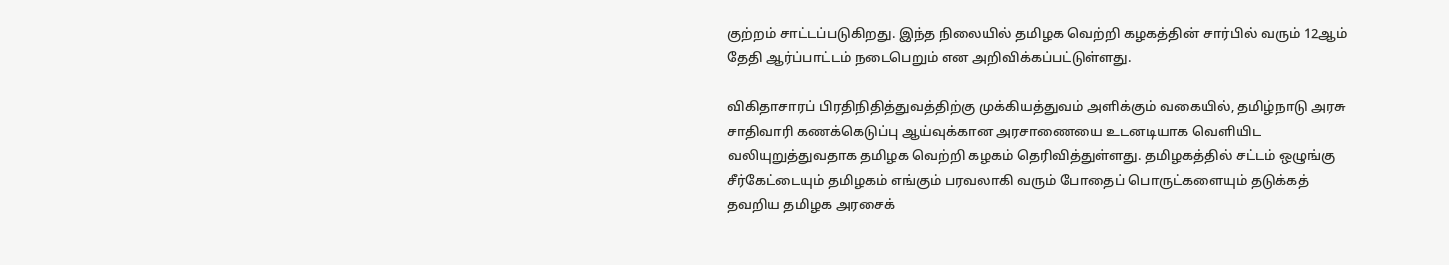குற்றம் சாட்டப்படுகிறது. இந்த நிலையில் தமிழக வெற்றி கழகத்தின் சார்பில் வரும் 12ஆம் தேதி ஆர்ப்பாட்டம் நடைபெறும் என அறிவிக்கப்பட்டுள்ளது.

விகிதாசாரப் பிரதிநிதித்துவத்திற்கு முக்கியத்துவம் அளிக்கும் வகையில், தமிழ்நாடு அரசு சாதிவாரி கணக்கெடுப்பு ஆய்வுக்கான அரசாணையை உடனடியாக வெளியிட வலியுறுத்துவதாக தமிழக வெற்றி கழகம் தெரிவித்துள்ளது. தமிழகத்தில் சட்டம் ஒழுங்கு சீர்கேட்டையும் தமிழகம் எங்கும் பரவலாகி வரும் போதைப் பொருட்களையும் தடுக்கத் தவறிய தமிழக அரசைக்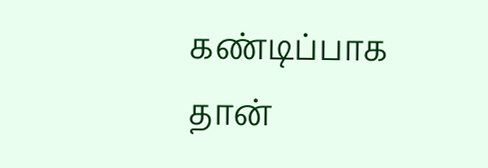கண்டிப்பாக தான்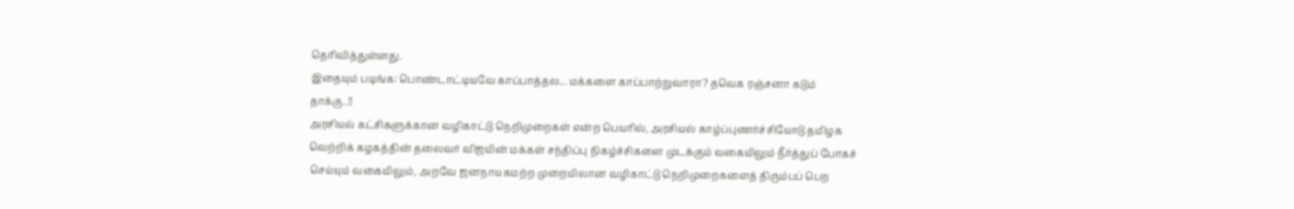தெரிவித்துள்ளது.
இதையும் படிங்க: பொண்டாட்டியவே காப்பாத்தல... மக்களை காப்பாற்றுவாரா? தவெக ரஞ்சனா கடும் தாக்கு..!!
அரசியல் கட்சிகளுக்கான வழிகாட்டு நெறிமுறைகள் என்ற பெயரில், அரசியல் காழ்ப்புணர்ச்சியோடு தமிழக வெற்றிக் கழகத்தின் தலைவர் விஜயின் மக்கள் சந்திப்பு நிகழ்ச்சிகளை முடக்கும் வகையிலும் நீர்த்துப் போகச் செய்யும் வகையிலும், அறவே ஜனநாயகமற்ற முறையிலான வழிகாட்டு நெறிமுறைகளைத் திரும்பப் பெற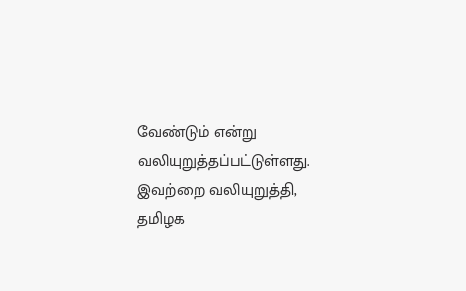வேண்டும் என்று வலியுறுத்தப்பட்டுள்ளது. இவற்றை வலியுறுத்தி, தமிழக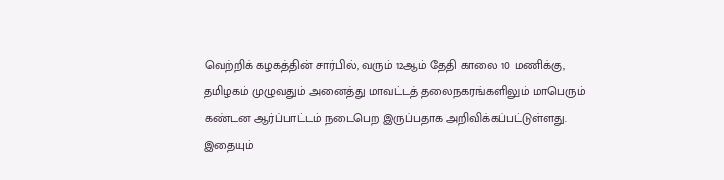வெற்றிக் கழகத்தின் சார்பில், வரும் 12ஆம் தேதி காலை 10 மணிக்கு, தமிழகம் முழுவதும் அனைத்து மாவட்டத் தலைநகரங்களிலும் மாபெரும் கண்டன ஆர்ப்பாட்டம் நடைபெற இருப்பதாக அறிவிக்கப்பட்டுள்ளது.
இதையும்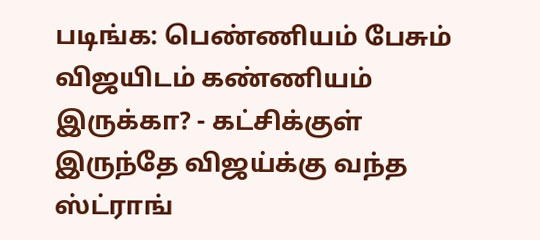படிங்க: பெண்ணியம் பேசும் விஜயிடம் கண்ணியம் இருக்கா? - கட்சிக்குள் இருந்தே விஜய்க்கு வந்த ஸ்ட்ராங்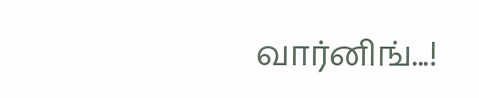வார்னிங்...!